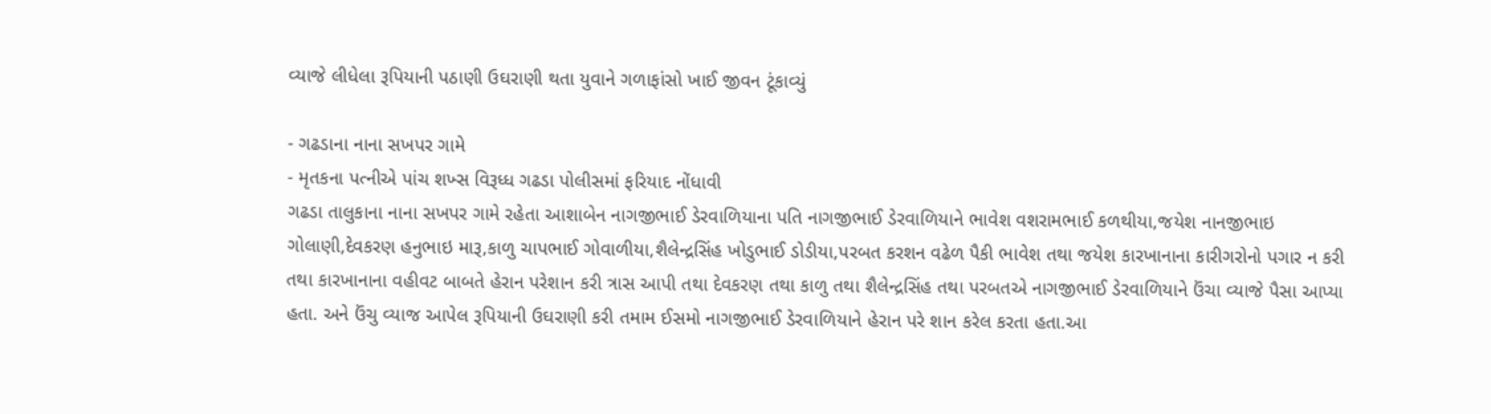વ્યાજે લીધેલા રૂપિયાની પઠાણી ઉઘરાણી થતા યુવાને ગળાફાંસો ખાઈ જીવન ટૂંકાવ્યું

- ગઢડાના નાના સખપર ગામે
- મૃતકના પત્નીએ પાંચ શખ્સ વિરૂધ્ધ ગઢડા પોલીસમાં ફરિયાદ નોંધાવી
ગઢડા તાલુકાના નાના સખપર ગામે રહેતા આશાબેન નાગજીભાઈ ડેરવાળિયાના પતિ નાગજીભાઈ ડેરવાળિયાને ભાવેશ વશરામભાઈ કળથીયા,જયેશ નાનજીભાઇ ગોલાણી,દેવકરણ હનુભાઇ મારૂ,કાળુ ચાપભાઈ ગોવાળીયા,શૈલેન્દ્રસિંહ ખોડુભાઈ ડોડીયા,પરબત કરશન વઢેળ પૈકી ભાવેશ તથા જયેશ કારખાનાના કારીગરોનો પગાર ન કરી તથા કારખાનાના વહીવટ બાબતે હેરાન પરેશાન કરી ત્રાસ આપી તથા દેવકરણ તથા કાળુ તથા શૈલેન્દ્રસિંહ તથા પરબતએ નાગજીભાઈ ડેરવાળિયાને ઉંચા વ્યાજે પૈસા આપ્યા હતા. અને ઉંચુ વ્યાજ આપેલ રૂપિયાની ઉઘરાણી કરી તમામ ઈસમો નાગજીભાઈ ડેરવાળિયાને હેરાન પરે શાન કરેલ કરતા હતા.આ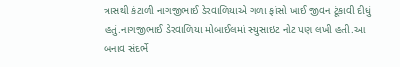ત્રાસથી કંટાળી નાગજીભાઈ ડેરવાળિયાએ ગળા ફાંસો ખાઈ જીવન ટૂંકાવી દીધું હતું.નાગજીભાઈ ડેરવાળિયા મોબાઈલમાં સ્યુસાઇટ નોટ પણ લખી હતી.આ બનાવ સંદર્ભે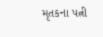મૃતકના પત્ની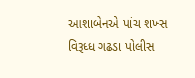આશાબેનએ પાંચ શખ્સ વિરૂધ્ધ ગઢડા પોલીસ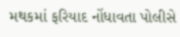મથકમાં ફરિયાદ નોંધાવતા પોલીસે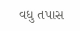વધુ તપાસ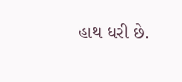હાથ ધરી છે.